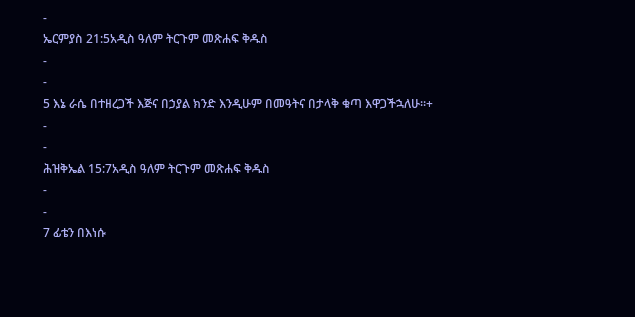-
ኤርምያስ 21:5አዲስ ዓለም ትርጉም መጽሐፍ ቅዱስ
-
-
5 እኔ ራሴ በተዘረጋች እጅና በኃያል ክንድ እንዲሁም በመዓትና በታላቅ ቁጣ እዋጋችኋለሁ።+
-
-
ሕዝቅኤል 15:7አዲስ ዓለም ትርጉም መጽሐፍ ቅዱስ
-
-
7 ፊቴን በእነሱ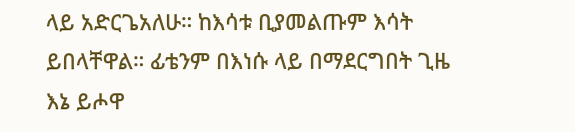ላይ አድርጌአለሁ። ከእሳቱ ቢያመልጡም እሳት ይበላቸዋል። ፊቴንም በእነሱ ላይ በማደርግበት ጊዜ እኔ ይሖዋ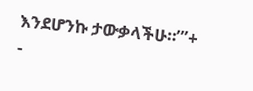እንደሆንኩ ታውቃላችሁ።’”+
-